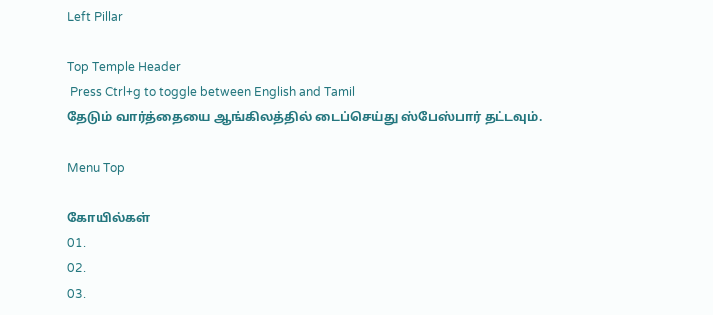Left Pillar

Top Temple Header
 Press Ctrl+g to toggle between English and Tamil
தேடும் வார்த்தையை ஆங்கிலத்தில் டைப்செய்து ஸ்பேஸ்பார் தட்டவும்.

Menu Top

கோயில்கள்
01.
02.
03.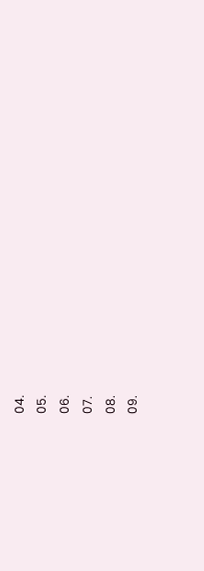04.
05.
06.
07.
08.
09.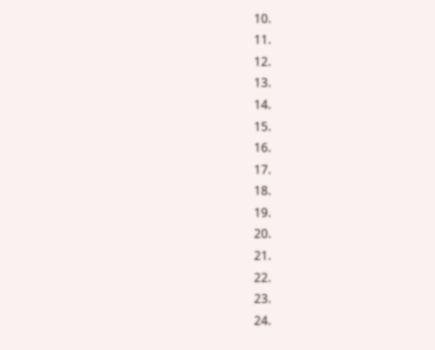10.
11.
12.
13.
14.
15.
16.
17.
18.
19.
20.
21.
22.
23.
24.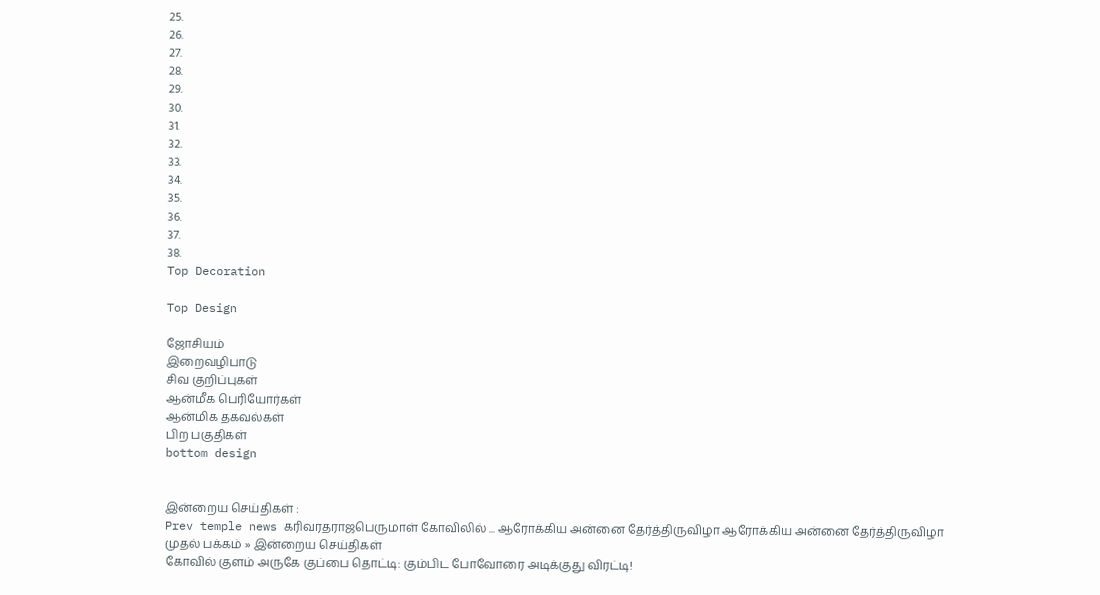25.
26.
27.
28.
29.
30.
31.
32.
33.
34.
35.
36.
37.
38.
Top Decoration

Top Design

ஜோசியம்
இறைவழிபாடு
சிவ குறிப்புகள்
ஆன்மீக பெரியோர்கள்
ஆன்மிக தகவல்கள்
பிற பகுதிகள்
bottom design


இன்றைய செய்திகள் :
Prev temple news கரிவரதராஜபெருமாள் கோவிலில் ... ஆரோக்கிய அன்னை தேர்த்திருவிழா ஆரோக்கிய அன்னை தேர்த்திருவிழா
முதல் பக்கம் » இன்றைய செய்திகள்
கோவில் குளம் அருகே குப்பை தொட்டி: கும்பிட போவோரை அடிக்குது விரட்டி!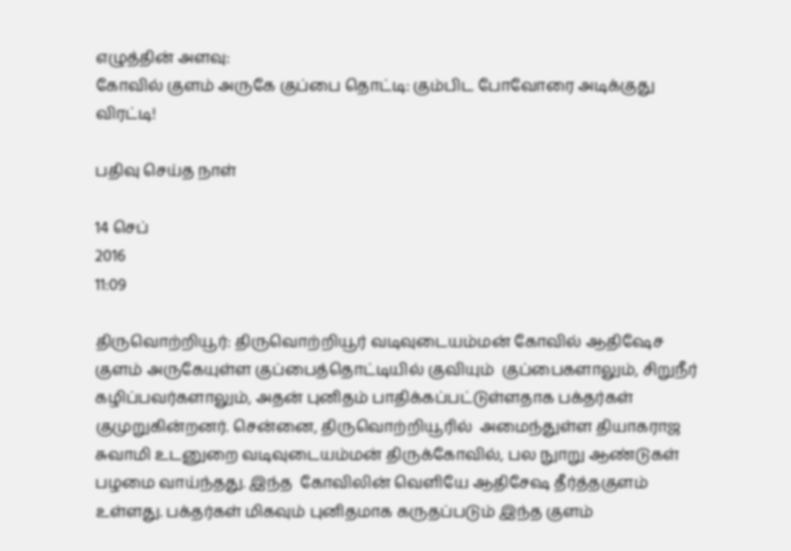எழுத்தின் அளவு:
கோவில் குளம் அருகே குப்பை தொட்டி: கும்பிட போவோரை அடிக்குது விரட்டி!

பதிவு செய்த நாள்

14 செப்
2016
11:09

திருவொற்றியூர்: திருவொற்றியூர் வடிவுடையம்மன் கோவில் ஆதிஷேச குளம் அருகேயுள்ள குப்பைத்தொட்டியில் குவியும்  குப்பைகளாலும், சிறுநீர் கழிப்பவர்களாலும், அதன் புனிதம் பாதிக்கப்பட்டுள்ளதாக பக்தர்கள் குமுறுகின்றனர். சென்னை, திருவொற்றியூரில்  அமைந்துள்ள தியாகராஜ சுவாமி உடனுறை வடிவுடையம்மன் திருக்கோவில், பல நுாறு ஆண்டுகள் பழமை வாய்ந்தது. இந்த  கோவிலின் வெளியே ஆதிசேஷ தீர்த்தகுளம் உள்ளது. பக்தர்கள் மிகவும் புனிதமாக கருதப்படும் இந்த குளம்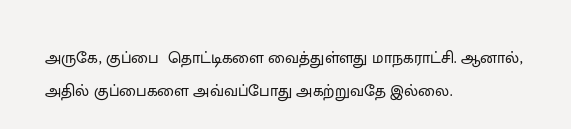அருகே, குப்பை  தொட்டிகளை வைத்துள்ளது மாநகராட்சி. ஆனால், அதில் குப்பைகளை அவ்வப்போது அகற்றுவதே இல்லை.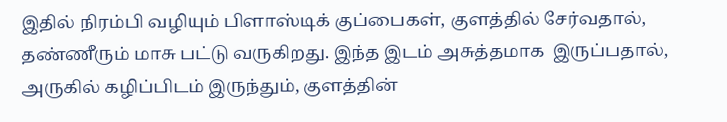இதில் நிரம்பி வழியும் பிளாஸ்டிக் குப்பைகள், குளத்தில் சேர்வதால், தண்ணீரும் மாசு பட்டு வருகிறது. இந்த இடம் அசுத்தமாக  இருப்பதால், அருகில் கழிப்பிடம் இருந்தும், குளத்தின்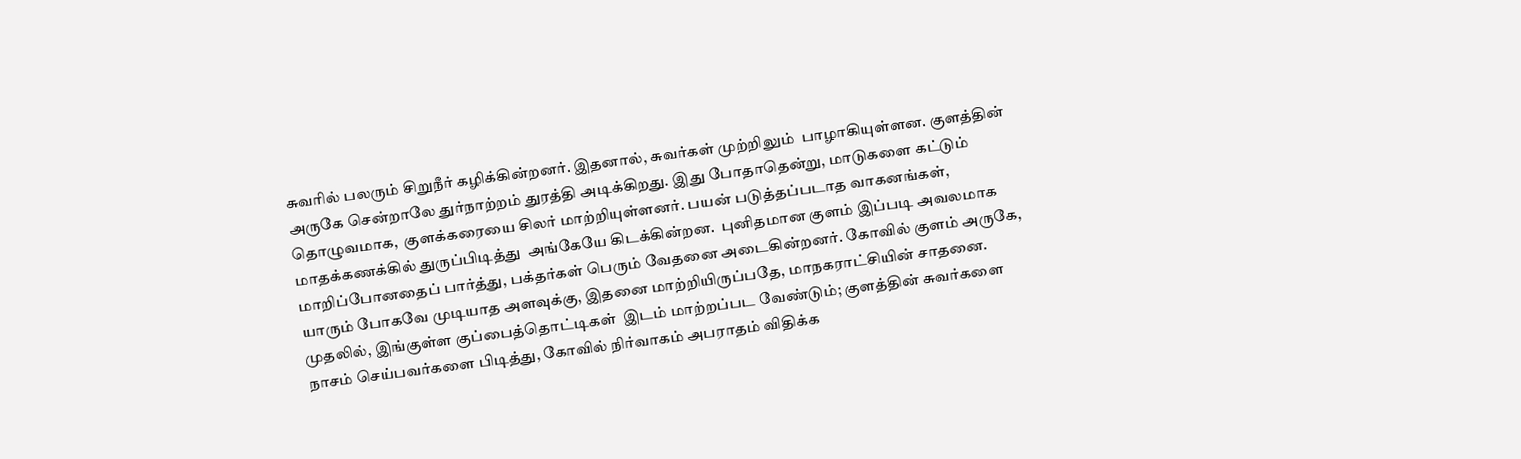சுவரில் பலரும் சிறுநீர் கழிக்கின்றனர். இதனால், சுவர்கள் முற்றிலும்  பாழாகியுள்ளன. குளத்தின் அருகே சென்றாலே துர்நாற்றம் துரத்தி அடிக்கிறது. இது போதாதென்று, மாடுகளை கட்டும் தொழுவமாக,  குளக்கரையை சிலர் மாற்றியுள்ளனர். பயன் படுத்தப்படாத வாகனங்கள், மாதக்கணக்கில் துருப்பிடித்து  அங்கேயே கிடக்கின்றன.  புனிதமான குளம் இப்படி அவலமாக மாறிப்போனதைப் பார்த்து, பக்தர்கள் பெரும் வேதனை அடைகின்றனர். கோவில் குளம் அருகே,  யாரும் போகவே முடியாத அளவுக்கு, இதனை மாற்றியிருப்பதே, மாநகராட்சியின் சாதனை. முதலில், இங்குள்ள குப்பைத்தொட்டிகள்  இடம் மாற்றப்பட வேண்டும்; குளத்தின் சுவர்களை நாசம் செய்பவர்களை பிடித்து, கோவில் நிர்வாகம் அபராதம் விதிக்க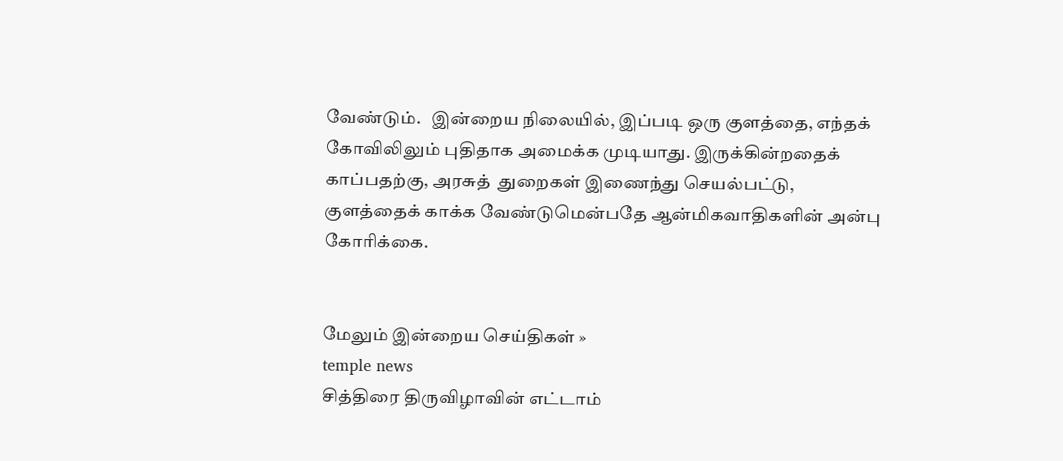வேண்டும்.   இன்றைய நிலையில், இப்படி ஒரு குளத்தை, எந்தக் கோவிலிலும் புதிதாக அமைக்க முடியாது. இருக்கின்றதைக் காப்பதற்கு, அரசுத்  துறைகள் இணைந்து செயல்பட்டு, குளத்தைக் காக்க வேண்டுமென்பதே ஆன்மிகவாதிகளின் அன்பு கோரிக்கை.


மேலும் இன்றைய செய்திகள் »
temple news
சித்திரை திருவிழாவின் எட்டாம்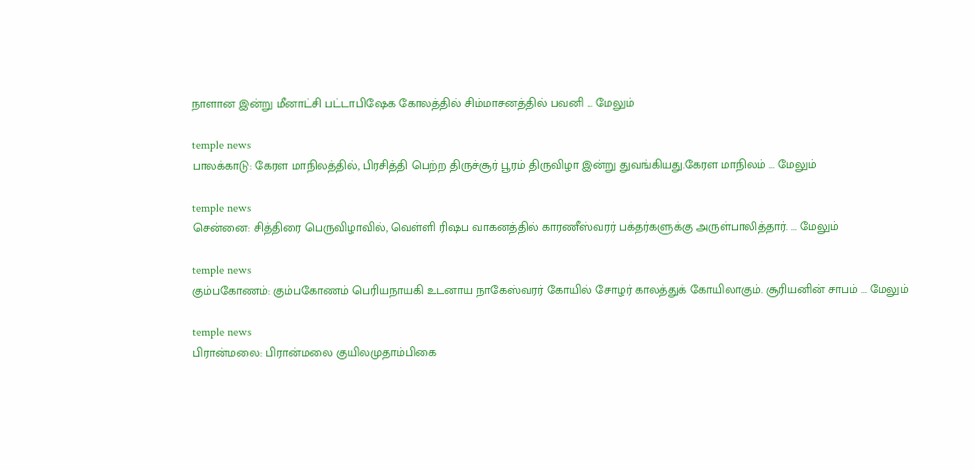நாளான இன்று மீனாட்சி பட்டாபிஷேக கோலத்தில் சிம்மாசனத்தில் பவனி ... மேலும்

temple news
பாலக்காடு: கேரள மாநிலத்தில், பிரசித்தி பெற்ற திருச்சூர் பூரம் திருவிழா இன்று துவங்கியது.கேரள மாநிலம் ... மேலும்

temple news
சென்னை: சித்திரை பெருவிழாவில், வெள்ளி ரிஷப வாகனத்தில் காரணீஸ்வரர் பக்தர்களுக்கு அருள்பாலித்தார். ... மேலும்

temple news
கும்பகோணம்: கும்பகோணம் பெரியநாயகி உடனாய நாகேஸ்வரர் கோயில் சோழர் காலத்துக் கோயிலாகும். சூரியனின் சாபம் ... மேலும்

temple news
பிரான்மலை: பிரான்மலை குயிலமுதாம்பிகை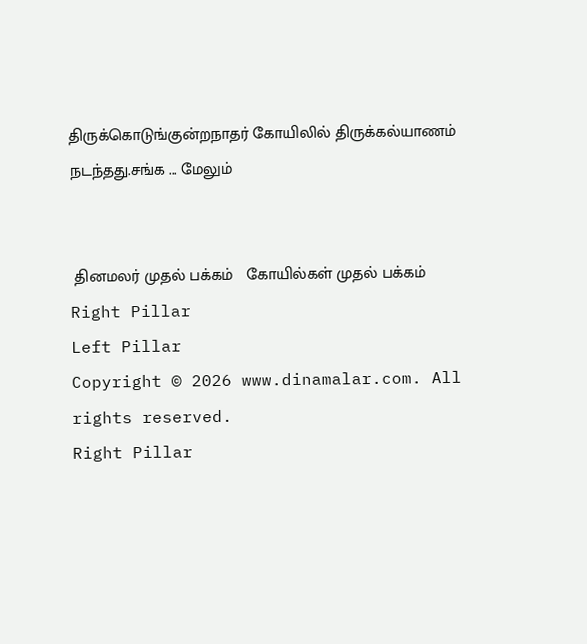திருக்கொடுங்குன்றநாதர் கோயிலில் திருக்கல்யாணம் நடந்தது.சங்க ... மேலும்


 தினமலர் முதல் பக்கம்   கோயில்கள் முதல் பக்கம்
Right Pillar
Left Pillar
Copyright © 2026 www.dinamalar.com. All rights reserved.
Right Pillar